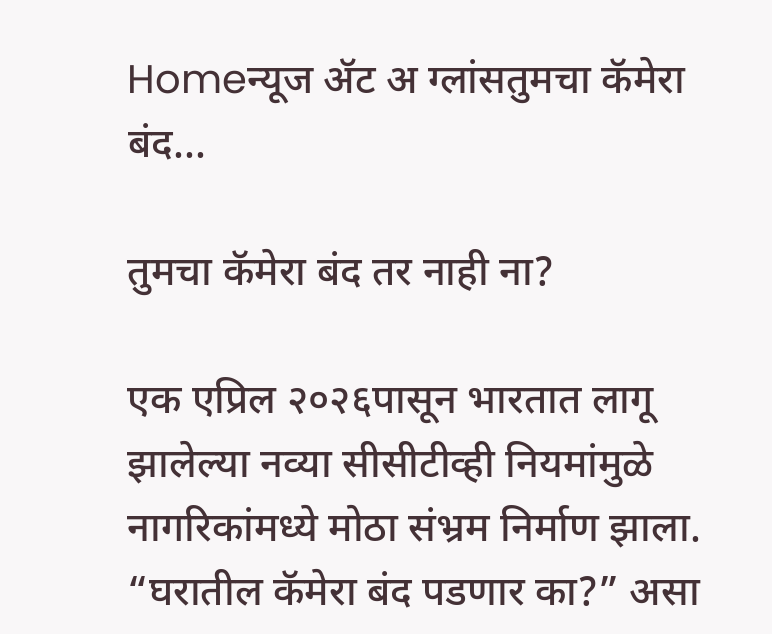Homeन्यूज ॲट अ ग्लांसतुमचा कॅमेरा बंद...

तुमचा कॅमेरा बंद तर नाही ना?

एक एप्रिल २०२६पासून भारतात लागू झालेल्या नव्या सीसीटीव्ही नियमांमुळे नागरिकांमध्ये मोठा संभ्रम निर्माण झाला. “घरातील कॅमेरा बंद पडणार का?” असा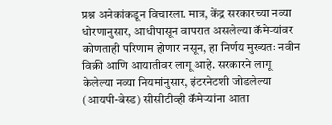प्रश्न अनेकांकडून विचारला. मात्र, केंद्र सरकारच्या नव्या धोरणानुसार, आधीपासून वापरात असलेल्या कॅमेर्‍यांवर कोणताही परिणाम होणार नसून, हा निर्णय मुख्यतः नवीन विक्री आणि आयातीवर लागू आहे. सरकारने लागू केलेल्या नव्या नियमांनुसार, इंटरनेटशी जोडलेल्या (आयपी-बेस्ड) सीसीटीव्ही कॅमेर्‍यांना आता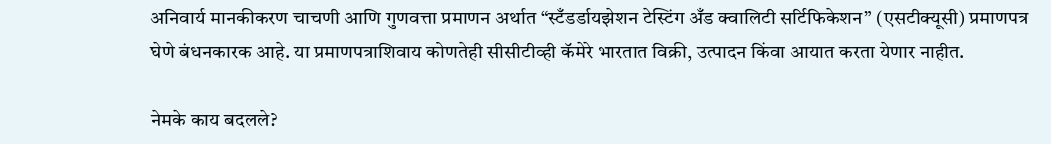अनिवार्य मानकीकरण चाचणी आणि गुणवत्ता प्रमाणन अर्थात “स्टँडर्डायझेशन टेस्टिंग अँड क्वालिटी सर्टिफिकेशन” (एसटीक्यूसी) प्रमाणपत्र घेणे बंधनकारक आहे. या प्रमाणपत्राशिवाय कोणतेही सीसीटीव्ही कॅमेरे भारतात विक्री, उत्पादन किंवा आयात करता येणार नाहीत.

नेमके काय बदलले?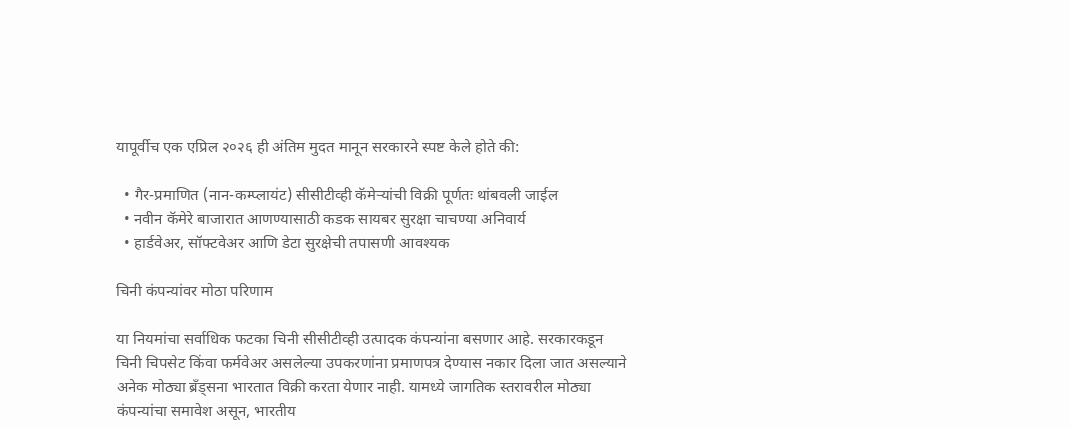यापूर्वीच एक एप्रिल २०२६ ही अंतिम मुदत मानून सरकारने स्पष्ट केले होते की:

  • गैर-प्रमाणित (नान-कम्प्लायंट) सीसीटीव्ही कॅमेऱ्यांची विक्री पूर्णतः थांबवली जाईल
  • नवीन कॅमेरे बाजारात आणण्यासाठी कडक सायबर सुरक्षा चाचण्या अनिवार्य
  • हार्डवेअर, सॉफ्टवेअर आणि डेटा सुरक्षेची तपासणी आवश्यक

चिनी कंपन्यांवर मोठा परिणाम

या नियमांचा सर्वाधिक फटका चिनी सीसीटीव्ही उत्पादक कंपन्यांना बसणार आहे. सरकारकडून चिनी चिपसेट किंवा फर्मवेअर असलेल्या उपकरणांना प्रमाणपत्र देण्यास नकार दिला जात असल्याने अनेक मोठ्या ब्रँड्सना भारतात विक्री करता येणार नाही. यामध्ये जागतिक स्तरावरील मोठ्या कंपन्यांचा समावेश असून, भारतीय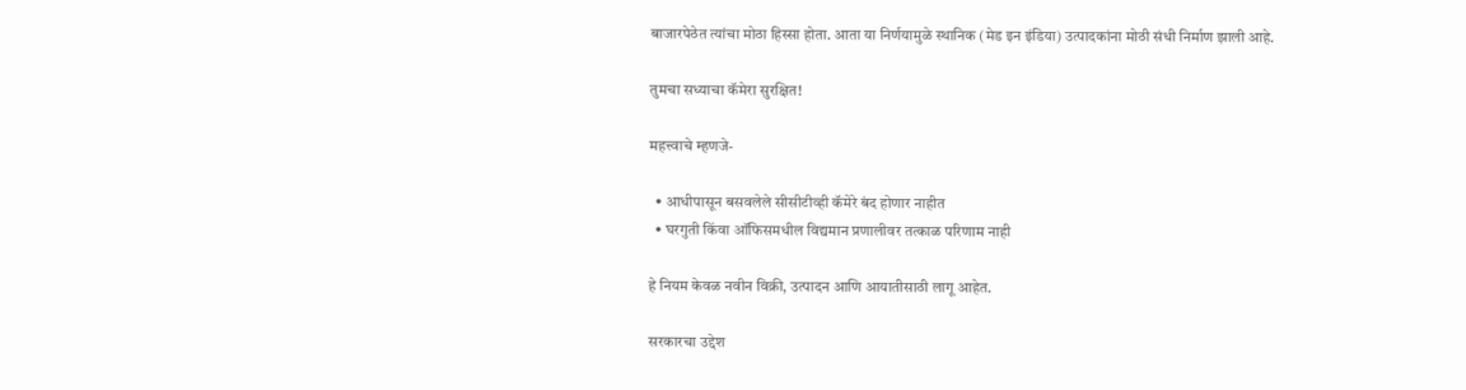बाजारपेठेत त्यांचा मोठा हिस्सा होता. आता या निर्णयामुळे स्थानिक (मेड इन इंडिया) उत्पादकांना मोठी संधी निर्माण झाली आहे.

तुमचा सध्याचा कॅमेरा सुरक्षित!

महत्त्वाचे म्हणजे-

  • आधीपासून बसवलेले सीसीटीव्ही कॅमेरे बंद होणार नाहीत
  • घरगुती किंवा ऑफिसमधील विद्यमान प्रणालीवर तत्काळ परिणाम नाही

हे नियम केवळ नवीन विक्री, उत्पादन आणि आयातीसाठी लागू आहेत.

सरकारचा उद्देश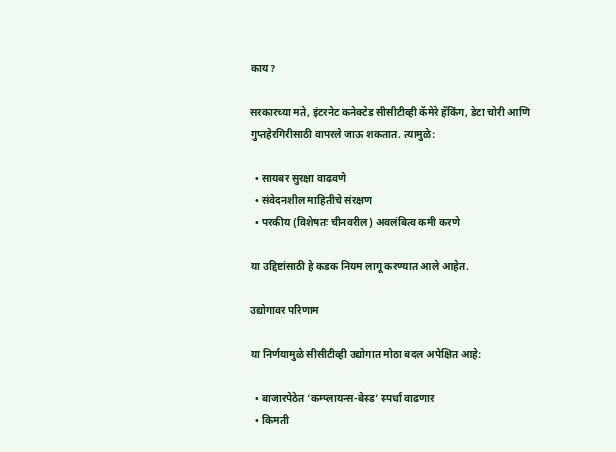काय?

सरकारच्या मते, इंटरनेट कनेक्टेड सीसीटीव्ही कॅमेरे हॅकिंग, डेटा चोरी आणि गुप्तहेरगिरीसाठी वापरले जाऊ शकतात. त्यामुळे:

  • सायबर सुरक्षा वाढवणे
  • संवेदनशील माहितीचे संरक्षण
  • परकीय (विशेषतः चीनवरील) अवलंबित्व कमी करणे

या उद्दिष्टांसाठी हे कडक नियम लागू करण्यात आले आहेत.

उद्योगावर परिणाम

या निर्णयामुळे सीसीटीव्ही उद्योगात मोठा बदल अपेक्षित आहे:

  • बाजारपेठेत ‘कम्प्लायन्स-बेस्ड’ स्पर्धा वाढणार
  • किमती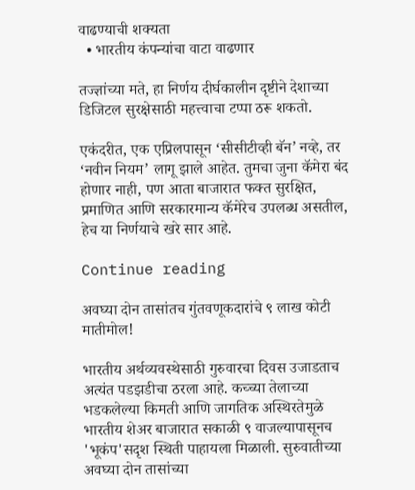वाढण्याची शक्यता
  • भारतीय कंपन्यांचा वाटा वाढणार

तज्ज्ञांच्या मते, हा निर्णय दीर्घकालीन दृष्टीने देशाच्या डिजिटल सुरक्षेसाठी महत्त्वाचा टप्पा ठरू शकतो.

एकंदरीत, एक एप्रिलपासून ‘सीसीटीव्ही बॅन’ नव्हे, तर ‘नवीन नियम’ लागू झाले आहेत. तुमचा जुना कॅमेरा बंद होणार नाही, पण आता बाजारात फक्त सुरक्षित, प्रमाणित आणि सरकारमान्य कॅमेरेच उपलब्ध असतील, हेच या निर्णयाचे खरे सार आहे.

Continue reading

अवघ्या दोन तासांतच गुंतवणूकदारांचे ९ लाख कोटी मातीमोल!

भारतीय अर्थव्यवस्थेसाठी गुरुवारचा दिवस उजाडताच अत्यंत पडझडीचा ठरला आहे. कच्च्या तेलाच्या भडकलेल्या किमती आणि जागतिक अस्थिरतेमुळे भारतीय शेअर बाजारात सकाळी ९ वाजल्यापासूनच 'भूकंप'सदृश स्थिती पाहायला मिळाली. सुरुवातीच्या अवघ्या दोन तासांच्या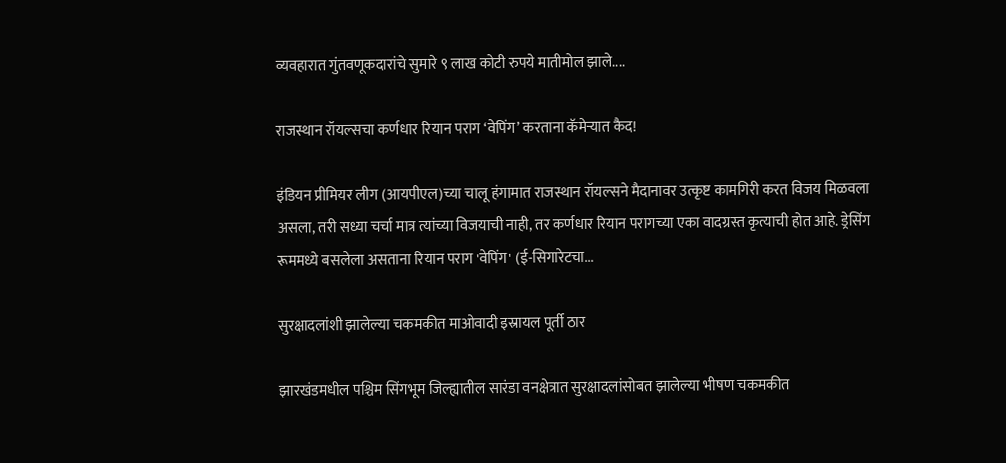व्यवहारात गुंतवणूकदारांचे सुमारे ९ लाख कोटी रुपये मातीमोल झाले....

राजस्थान रॉयल्सचा कर्णधार रियान पराग ‘वेपिंग’ करताना कॅमेऱ्यात कैद!

इंडियन प्रीमियर लीग (आयपीएल)च्या चालू हंगामात राजस्थान रॉयल्सने मैदानावर उत्कृष्ट कामगिरी करत विजय मिळवला असला, तरी सध्या चर्चा मात्र त्यांच्या विजयाची नाही, तर कर्णधार रियान परागच्या एका वादग्रस्त कृत्याची होत आहे. ड्रेसिंग रूममध्ये बसलेला असताना रियान पराग 'वेपिंग' (ई-सिगारेटचा...

सुरक्षादलांशी झालेल्या चकमकीत माओवादी इस्रायल पूर्ती ठार

झारखंडमधील पश्चिम सिंगभूम जिल्ह्यातील सारंडा वनक्षेत्रात सुरक्षादलांसोबत झालेल्या भीषण चकमकीत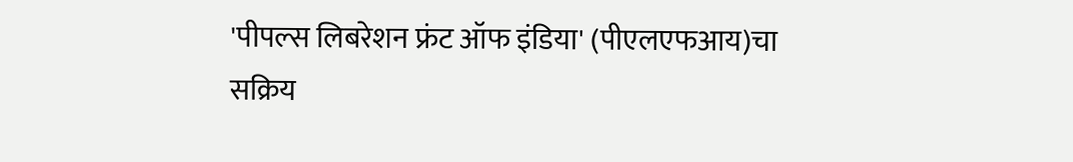'पीपल्स लिबरेशन फ्रंट ऑफ इंडिया' (पीएलएफआय)चा सक्रिय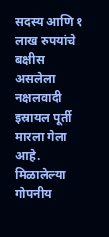सदस्य आणि १ लाख रुपयांचे बक्षीस असलेला नक्षलवादी इस्रायल पूर्ती मारला गेला आहे. मिळालेल्या गोपनीय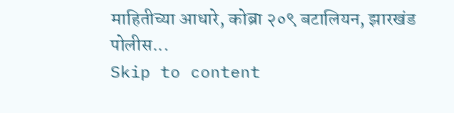माहितीच्या आधारे, कोब्रा २०९ बटालियन, झारखंड पोलीस...
Skip to content